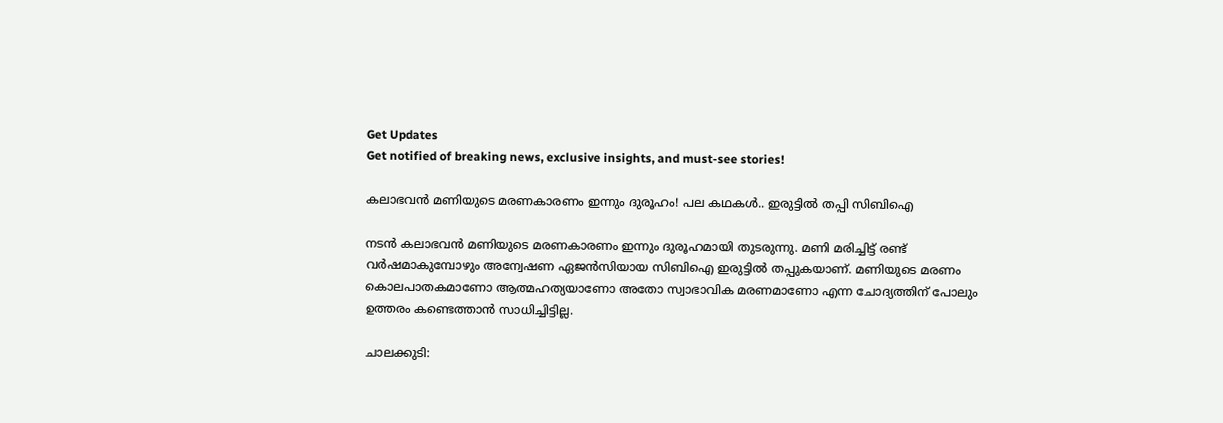Get Updates
Get notified of breaking news, exclusive insights, and must-see stories!

കലാഭവൻ മണിയുടെ മരണകാരണം ഇന്നും ദുരൂഹം! പല കഥകൾ.. ഇരുട്ടിൽ തപ്പി സിബിഐ

നടൻ കലാഭവൻ മണിയുടെ മരണകാരണം ഇന്നും ദുരൂഹമായി തുടരുന്നു. മണി മരിച്ചിട്ട് രണ്ട് വർഷമാകുമ്പോഴും അന്വേഷണ ഏജൻസിയായ സിബിഐ ഇരുട്ടിൽ തപ്പുകയാണ്. മണിയുടെ മരണം കൊലപാതകമാണോ ആത്മഹത്യയാണോ അതോ സ്വാഭാവിക മരണമാണോ എന്ന ചോദ്യത്തിന് പോലും ഉത്തരം കണ്ടെത്താൻ സാധിച്ചിട്ടില്ല.

ചാലക്കുടി: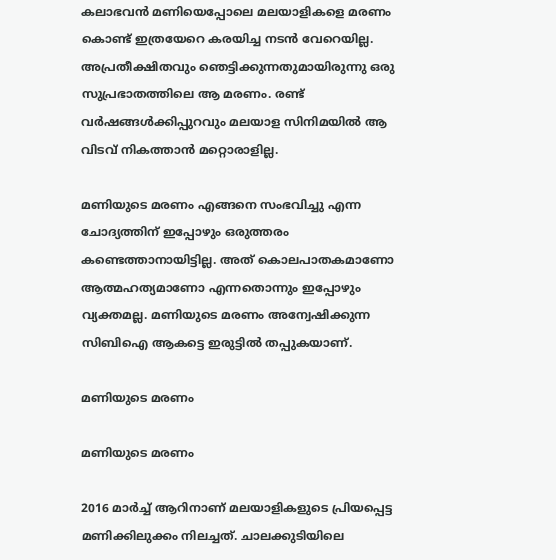കലാഭവന്‍ മണിയെപ്പോലെ മലയാളികളെ മരണം കൊണ്ട് ഇത്രയേറെ കരയിച്ച നടന്‍ വേറെയില്ല. അപ്രതീക്ഷിതവും ഞെട്ടിക്കുന്നതുമായിരുന്നു ഒരു സുപ്രഭാതത്തിലെ ആ മരണം. രണ്ട് വര്‍ഷങ്ങള്‍ക്കിപ്പുറവും മലയാള സിനിമയില്‍ ആ വിടവ് നികത്താന്‍ മറ്റൊരാളില്ല.

മണിയുടെ മരണം എങ്ങനെ സംഭവിച്ചു എന്ന ചോദ്യത്തിന് ഇപ്പോഴും ഒരുത്തരം കണ്ടെത്താനായിട്ടില്ല. അത് കൊലപാതകമാണോ ആത്മഹത്യമാണോ എന്നതൊന്നും ഇപ്പോഴും വ്യക്തമല്ല. മണിയുടെ മരണം അന്വേഷിക്കുന്ന സിബിഐ ആകട്ടെ ഇരുട്ടില്‍ തപ്പുകയാണ്.

മണിയുടെ മരണം

മണിയുടെ മരണം

2016 മാര്‍ച്ച് ആറിനാണ് മലയാളികളുടെ പ്രിയപ്പെട്ട മണിക്കിലുക്കം നിലച്ചത്. ചാലക്കുടിയിലെ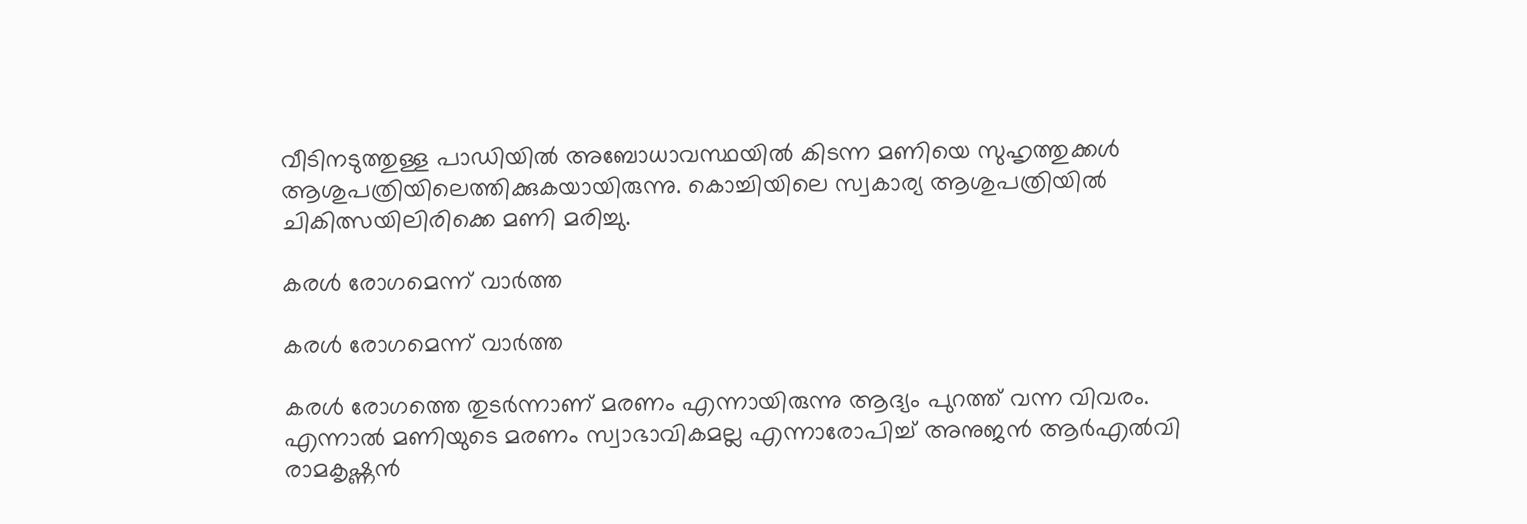വീടിനടുത്തുള്ള പാഡിയില്‍ അബോധാവസ്ഥയില്‍ കിടന്ന മണിയെ സുഹൃത്തുക്കള്‍ ആശുപത്രിയിലെത്തിക്കുകയായിരുന്നു. കൊച്ചിയിലെ സ്വകാര്യ ആശുപത്രിയില്‍ ചികിത്സയിലിരിക്കെ മണി മരിച്ചു.

കരൾ രോഗമെന്ന് വാർത്ത

കരൾ രോഗമെന്ന് വാർത്ത

കരള്‍ രോഗത്തെ തുടര്‍ന്നാണ് മരണം എന്നായിരുന്നു ആദ്യം പുറത്ത് വന്ന വിവരം. എന്നാല്‍ മണിയുടെ മരണം സ്വാഭാവികമല്ല എന്നാരോപിച്ച് അനുജന്‍ ആര്‍എല്‍വി രാമകൃഷ്ണന്‍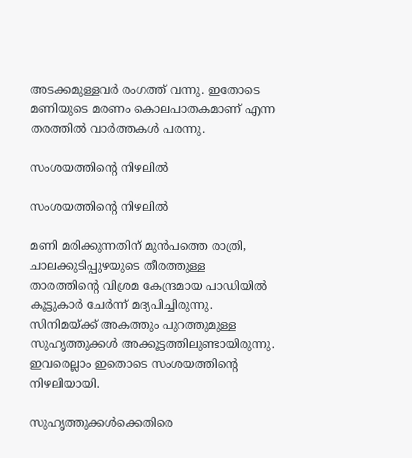അടക്കമുള്ളവര്‍ രംഗത്ത് വന്നു. ഇതോടെ മണിയുടെ മരണം കൊലപാതകമാണ് എന്ന തരത്തില്‍ വാര്‍ത്തകള്‍ പരന്നു.

സംശയത്തിന്റെ നിഴലിൽ

സംശയത്തിന്റെ നിഴലിൽ

മണി മരിക്കുന്നതിന് മുന്‍പത്തെ രാത്രി, ചാലക്കുടിപ്പുഴയുടെ തീരത്തുള്ള താരത്തിന്റെ വിശ്രമ കേന്ദ്രമായ പാഡിയില്‍ കൂട്ടുകാര്‍ ചേര്‍ന്ന് മദ്യപിച്ചിരുന്നു. സിനിമയ്ക്ക് അകത്തും പുറത്തുമുള്ള സുഹൃത്തുക്കള്‍ അക്കൂട്ടത്തിലുണ്ടായിരുന്നു. ഇവരെല്ലാം ഇതൊടെ സംശയത്തിന്റെ നിഴലിയായി.

സുഹൃത്തുക്കൾക്കെതിരെ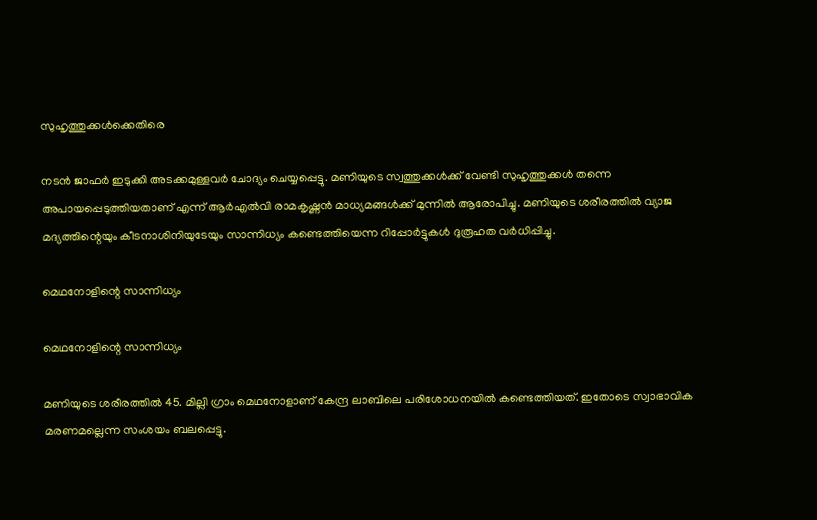സുഹൃത്തുക്കൾക്കെതിരെ

നടന്‍ ജാഫര്‍ ഇടുക്കി അടക്കമുള്ളവര്‍ ചോദ്യം ചെയ്യപ്പെട്ടു. മണിയുടെ സ്വത്തുക്കള്‍ക്ക് വേണ്ടി സുഹൃത്തുക്കള്‍ തന്നെ അപായപ്പെടുത്തിയതാണ് എന്ന് ആര്‍എല്‍വി രാമകൃഷ്ണന്‍ മാധ്യമങ്ങള്‍ക്ക് മുന്നില്‍ ആരോപിച്ചു. മണിയുടെ ശരീരത്തില്‍ വ്യാജ മദ്യത്തിന്റെയും കീടനാശിനിയുടേയും സാന്നിധ്യം കണ്ടെത്തിയെന്ന റിപ്പോര്‍ട്ടുകള്‍ ദുരൂഹത വര്‍ധിപ്പിച്ചു.

മെഥനോളിന്റെ സാന്നിധ്യം

മെഥനോളിന്റെ സാന്നിധ്യം

മണിയുടെ ശരീരത്തില്‍ 45. മില്ലി ഗ്രാം മെഥനോളാണ് കേന്ദ്ര ലാബിലെ പരിശോധനയില്‍ കണ്ടെത്തിയത്. ഇതോടെ സ്വാഭാവിക മരണമല്ലെന്ന സംശയം ബലപ്പെട്ടു.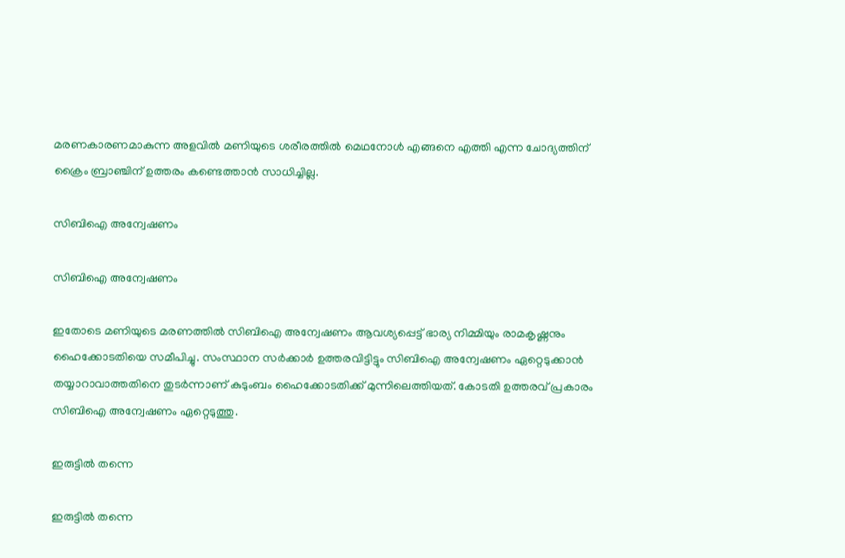മരണകാരണമാകുന്ന അളവില്‍ മണിയുടെ ശരീരത്തില്‍ മെഥനോള്‍ എങ്ങനെ എത്തി എന്ന ചോദ്യത്തിന് ക്രൈം ബ്രാഞ്ചിന് ഉത്തരം കണ്ടെത്താന്‍ സാധിച്ചില്ല.

സിബിഐ അന്വേഷണം

സിബിഐ അന്വേഷണം

ഇതോടെ മണിയുടെ മരണത്തില്‍ സിബിഐ അന്വേഷണം ആവശ്യപ്പെട്ട് ഭാര്യ നിമ്മിയും രാമകൃഷ്ണനും ഹൈക്കോടതിയെ സമീപിച്ചു. സംസ്ഥാന സര്‍ക്കാര്‍ ഉത്തരവിട്ടിട്ടും സിബിഐ അന്വേഷണം ഏറ്റെടുക്കാന്‍ തയ്യാറാവാത്തതിനെ തുടര്‍ന്നാണ് കുടുംബം ഹൈക്കോടതിക്ക് മുന്നിലെത്തിയത്. കോടതി ഉത്തരവ് പ്രകാരം സിബിഐ അന്വേഷണം ഏറ്റെടുത്തു.

ഇരുട്ടിൽ തന്നെ

ഇരുട്ടിൽ തന്നെ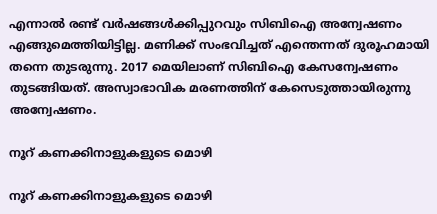എന്നാല്‍ രണ്ട് വര്‍ഷങ്ങള്‍ക്കിപ്പുറവും സിബിഐ അന്വേഷണം എങ്ങുമെത്തിയിട്ടില്ല. മണിക്ക് സംഭവിച്ചത് എന്തെന്നത് ദുരൂഹമായി തന്നെ തുടരുന്നു. 2017 മെയിലാണ് സിബിഐ കേസന്വേഷണം തുടങ്ങിയത്. അസ്വാഭാവിക മരണത്തിന് കേസെടുത്തായിരുന്നു അന്വേഷണം.

നൂറ് കണക്കിനാളുകളുടെ മൊഴി

നൂറ് കണക്കിനാളുകളുടെ മൊഴി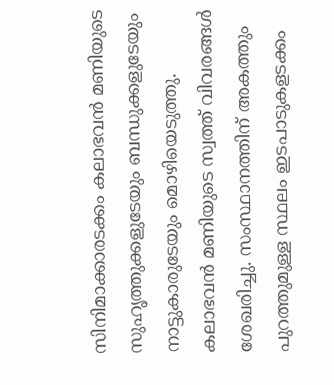സിനിമാക്കാരടക്കം കലാഭവന്‍ മണിയുടെ സുഹൃത്തുക്കളുടേയും ബന്ധുക്കളുടേയും നാട്ടുകാരുടേയും മൊഴിയെടുത്തു. കലാഭവന്‍ മണിയുടെ സ്വത്ത് വിവരങ്ങള്‍ ശേഖരിച്ചു. സംസ്ഥാനത്തിന് അകത്തും പുറത്തുമുള്ള സ്ഥലം ഇടപാടുകളടക്കം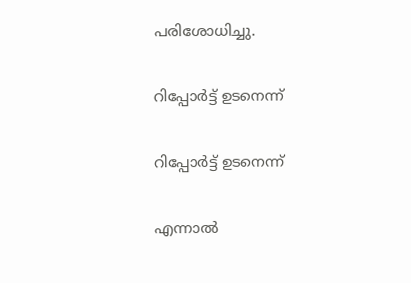പരിശോധിച്ചു.

റിപ്പോർട്ട് ഉടനെന്ന്

റിപ്പോർട്ട് ഉടനെന്ന്

എന്നാല്‍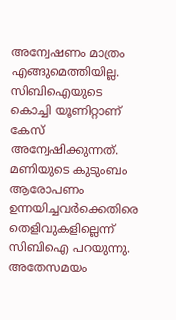അന്വേഷണം മാത്രം എങ്ങുമെത്തിയില്ല. സിബിഐയുടെ കൊച്ചി യൂണിറ്റാണ് കേസ് അന്വേഷിക്കുന്നത്. മണിയുടെ കുടുംബം ആരോപണം ഉന്നയിച്ചവര്‍ക്കെതിരെ തെളിവുകളില്ലെന്ന് സിബിഐ പറയുന്നു. അതേസമയം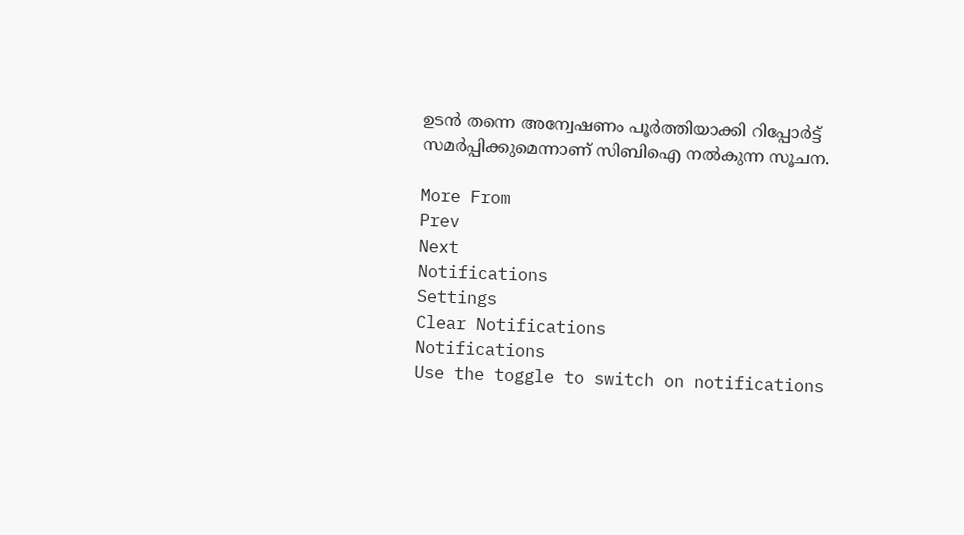ഉടന്‍ തന്നെ അന്വേഷണം പൂര്‍ത്തിയാക്കി റിപ്പോര്‍ട്ട് സമര്‍പ്പിക്കുമെന്നാണ് സിബിഐ നല്‍കുന്ന സൂചന.

More From
Prev
Next
Notifications
Settings
Clear Notifications
Notifications
Use the toggle to switch on notifications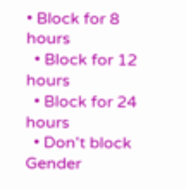• Block for 8 hours
  • Block for 12 hours
  • Block for 24 hours
  • Don't block
Gender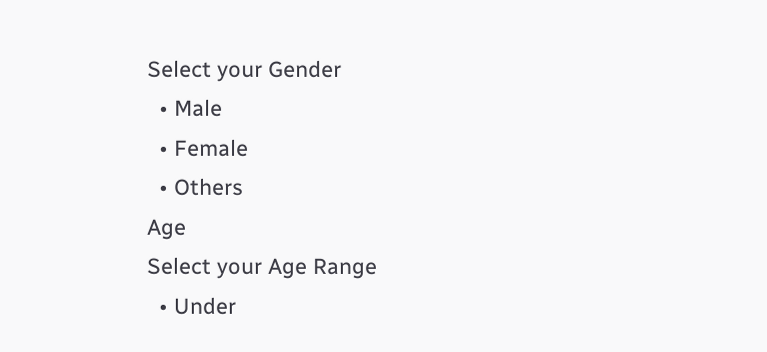Select your Gender
  • Male
  • Female
  • Others
Age
Select your Age Range
  • Under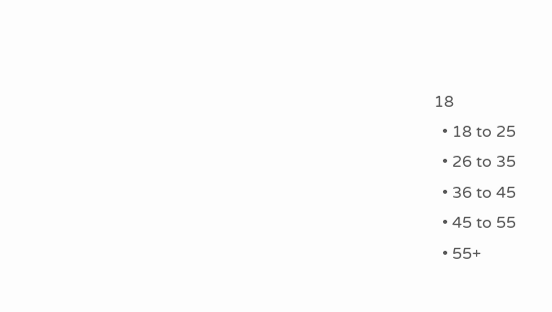18
  • 18 to 25
  • 26 to 35
  • 36 to 45
  • 45 to 55
  • 55+